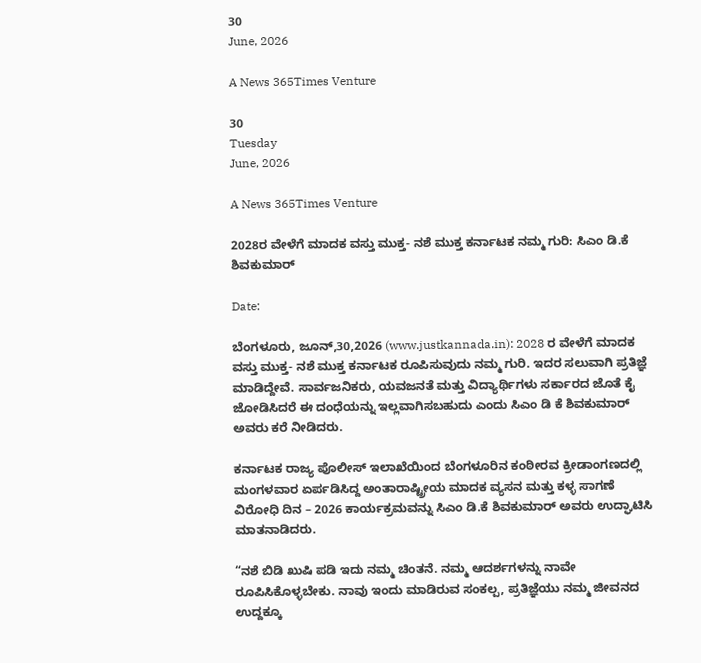30
June, 2026

A News 365Times Venture

30
Tuesday
June, 2026

A News 365Times Venture

2028ರ ವೇಳೆಗೆ ಮಾದಕ ವಸ್ತು ಮುಕ್ತ- ನಶೆ ಮುಕ್ತ ಕರ್ನಾಟಕ ನಮ್ಮ ಗುರಿ: ಸಿಎಂ ಡಿ.ಕೆ ಶಿವಕುಮಾರ್

Date:

ಬೆಂಗಳೂರು, ಜೂನ್,30,2026 (www.justkannada.in): 2028 ರ ವೇಳೆಗೆ ಮಾದಕ ವಸ್ತು ಮುಕ್ತ- ನಶೆ ಮುಕ್ತ ಕರ್ನಾಟಕ ರೂಪಿಸುವುದು ನಮ್ಮ ಗುರಿ. ಇದರ ಸಲುವಾಗಿ ಪ್ರತಿಜ್ಞೆ ಮಾಡಿದ್ದೇವೆ. ಸಾರ್ವಜನಿಕರು, ಯವಜನತೆ ಮತ್ತು ವಿದ್ಯಾರ್ಥಿಗಳು ಸರ್ಕಾರದ ಜೊತೆ ಕೈ ಜೋಡಿಸಿದರೆ ಈ ದಂಧೆಯನ್ನು ಇಲ್ಲವಾಗಿಸಬಹುದು ಎಂದು ಸಿಎಂ ಡಿ ಕೆ ಶಿವಕುಮಾರ್ ಅವರು ಕರೆ ನೀಡಿದರು.

ಕರ್ನಾಟಕ ರಾಜ್ಯ ಪೊಲೀಸ್ ಇಲಾಖೆಯಿಂದ ಬೆಂಗಳೂರಿನ ಕಂಠೀರವ ಕ್ರೀಡಾಂಗಣದಲ್ಲಿ ಮಂಗಳವಾರ ಏರ್ಪಡಿಸಿದ್ದ ಅಂತಾರಾಷ್ಟ್ರೀಯ ಮಾದಕ ವ್ಯಸನ ಮತ್ತು ಕಳ್ಳ ಸಾಗಣೆ ವಿರೋಧಿ ದಿನ – 2026 ಕಾರ್ಯಕ್ರಮವನ್ನು ಸಿಎಂ ಡಿ.ಕೆ ಶಿವಕುಮಾರ್ ಅವರು ಉದ್ಘಾಟಿಸಿ ಮಾತನಾಡಿದರು.

“ನಶೆ ಬಿಡಿ ಖುಷಿ ಪಡಿ ಇದು ನಮ್ಮ ಚಿಂತನೆ. ನಮ್ಮ ಆದರ್ಶಗಳನ್ನು ನಾವೇ ರೂಪಿಸಿಕೊಳ್ಳಬೇಕು. ನಾವು ಇಂದು ಮಾಡಿರುವ ಸಂಕಲ್ಪ, ಪ್ರತಿಜ್ಞೆಯು ನಮ್ಮ ಜೀವನದ ಉದ್ದಕ್ಕೂ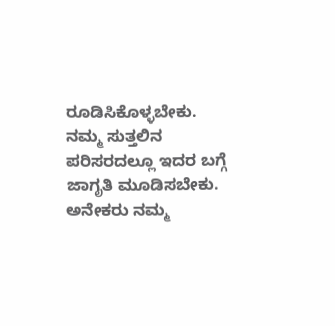ರೂಡಿಸಿಕೊಳ್ಳಬೇಕು. ನಮ್ಮ ಸುತ್ತಲಿನ ಪರಿಸರದಲ್ಲೂ ಇದರ ಬಗ್ಗೆ ಜಾಗೃತಿ ಮೂಡಿಸಬೇಕು. ಅನೇಕರು ನಮ್ಮ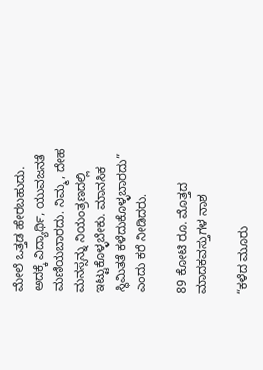ಮೇಲೆ ಒತ್ತಡ ಹೇರಬಹುದು. ಅದಕ್ಕೆ ವಿದ್ಯಾರ್ಥಿ, ಯುವಜನತೆ ಮಣಿಯಬಾರದು. ನಿಮ್ಮ, ದೇಹ ಮನಸ್ಸನ್ನು ನಿಯಂತ್ರಣದಲ್ಲಿ ಇಟ್ಟುಕೊಳ್ಳಬೇಕು. ಮಾನಸಿಕ ಸ್ಥಿಮಿತತೆ ಕಳೆದುಕೊಳ್ಳಬಾರದು” ಎಂದು ಕರೆ ನೀಡಿದರು.

89 ಕೋಟಿ ರೂ. ಮೊತ್ತದ ಮಾದಕವಸ್ತುಗಳ ನಾಶ

“ಕಳೆದ ಮೂರು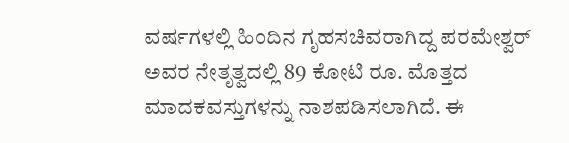ವರ್ಷಗಳಲ್ಲಿ ಹಿಂದಿನ ಗೃಹಸಚಿವರಾಗಿದ್ದ ಪರಮೇಶ್ವರ್ ಅವರ ನೇತೃತ್ವದಲ್ಲಿ 89 ಕೋಟಿ ರೂ. ಮೊತ್ತದ ಮಾದಕವಸ್ತುಗಳನ್ನು ನಾಶಪಡಿಸಲಾಗಿದೆ. ಈ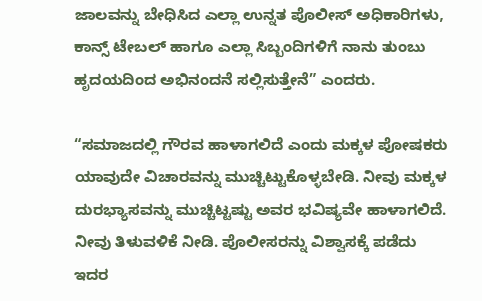ಜಾಲವನ್ನು ಬೇಧಿಸಿದ ಎಲ್ಲಾ ಉನ್ನತ ಪೊಲೀಸ್ ಅಧಿಕಾರಿಗಳು, ಕಾನ್ಸ್ ಟೇಬಲ್ ಹಾಗೂ ಎಲ್ಲಾ ಸಿಬ್ಬಂದಿಗಳಿಗೆ ನಾನು ತುಂಬು ಹೃದಯದಿಂದ ಅಭಿನಂದನೆ ಸಲ್ಲಿಸುತ್ತೇನೆ” ಎಂದರು.

“ಸಮಾಜದಲ್ಲಿ ಗೌರವ ಹಾಳಾಗಲಿದೆ ಎಂದು ಮಕ್ಕಳ ಪೋಷಕರು ಯಾವುದೇ ವಿಚಾರವನ್ನು ಮುಚ್ಚಿಟ್ಟುಕೊಳ್ಳಬೇಡಿ. ನೀವು ಮಕ್ಕಳ ದುರಭ್ಯಾಸವನ್ನು ಮುಚ್ಚಿಟ್ಟಷ್ಟು ಅವರ ಭವಿಷ್ಯವೇ ಹಾಳಾಗಲಿದೆ. ನೀವು ತಿಳುವಳಿಕೆ ನೀಡಿ. ಪೊಲೀಸರನ್ನು ವಿಶ್ವಾಸಕ್ಕೆ ಪಡೆದು ಇದರ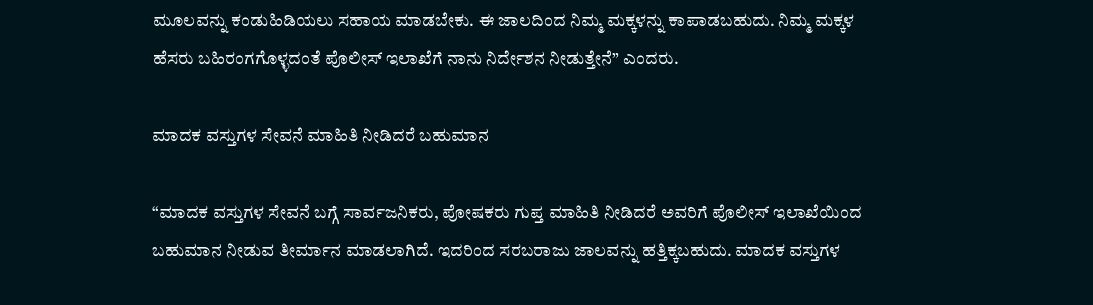ಮೂಲವನ್ನು ಕಂಡುಹಿಡಿಯಲು ಸಹಾಯ ಮಾಡಬೇಕು. ಈ ಜಾಲದಿಂದ ನಿಮ್ಮ ಮಕ್ಕಳನ್ನು ಕಾಪಾಡಬಹುದು. ನಿಮ್ಮ ಮಕ್ಕಳ ಹೆಸರು ಬಹಿರಂಗಗೊಳ್ಳದಂತೆ ಪೊಲೀಸ್ ಇಲಾಖೆಗೆ ನಾನು ನಿರ್ದೇಶನ ನೀಡುತ್ತೇನೆ” ಎಂದರು.

ಮಾದಕ ವಸ್ತುಗಳ ಸೇವನೆ ಮಾಹಿತಿ ನೀಡಿದರೆ ಬಹುಮಾನ

“ಮಾದಕ ವಸ್ತುಗಳ ಸೇವನೆ ಬಗ್ಗೆ ಸಾರ್ವಜನಿಕರು, ಪೋಷಕರು ಗುಪ್ತ ಮಾಹಿತಿ ನೀಡಿದರೆ ಅವರಿಗೆ ಪೊಲೀಸ್ ಇಲಾಖೆಯಿಂದ ಬಹುಮಾನ ನೀಡುವ ತೀರ್ಮಾನ ಮಾಡಲಾಗಿದೆ. ಇದರಿಂದ ಸರಬರಾಜು ಜಾಲವನ್ನು ಹತ್ತಿಕ್ಕಬಹುದು. ಮಾದಕ ವಸ್ತುಗಳ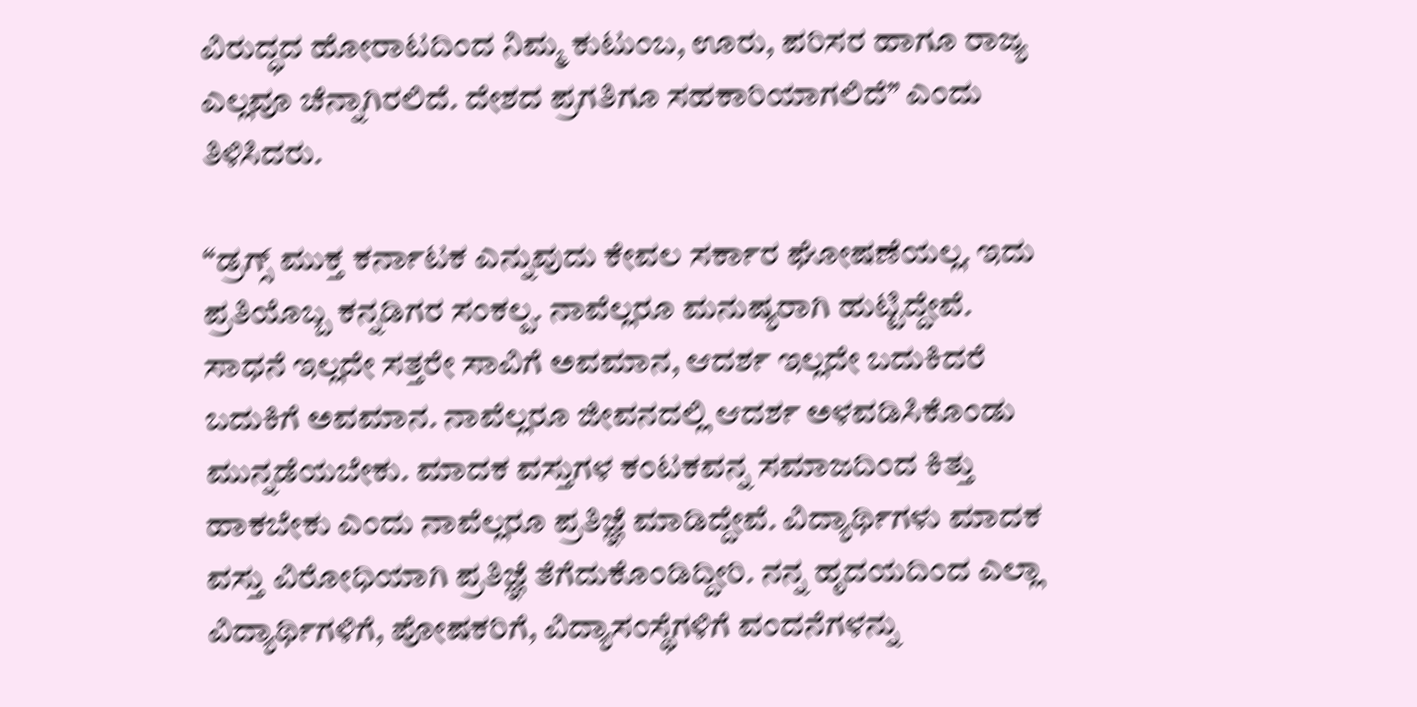ವಿರುದ್ಧದ ಹೋರಾಟದಿಂದ ನಿಮ್ಮ ಕುಟುಂಬ, ಊರು, ಪರಿಸರ ಹಾಗೂ ರಾಜ್ಯ ಎಲ್ಲವೂ ಚೆನ್ನಾಗಿರಲಿದೆ. ದೇಶದ ಪ್ರಗತಿಗೂ ಸಹಕಾರಿಯಾಗಲಿದೆ” ಎಂದು ತಿಳಿಸಿದರು.

“ಡ್ರಗ್ಸ್ ಮುಕ್ತ ಕರ್ನಾಟಕ ಎನ್ನುವುದು ಕೇವಲ ಸರ್ಕಾರ ಘೋಷಣೆಯಲ್ಲ. ಇದು ಪ್ರತಿಯೊಬ್ಬ ಕನ್ನಡಿಗರ ಸಂಕಲ್ಪ. ನಾವೆಲ್ಲರೂ ಮನುಷ್ಯರಾಗಿ ಹುಟ್ಟಿದ್ದೇವೆ. ಸಾಧನೆ ಇಲ್ಲದೇ ಸತ್ತರೇ ಸಾವಿಗೆ ಅವಮಾನ, ಆದರ್ಶ ಇಲ್ಲದೇ ಬದುಕಿದರೆ ಬದುಕಿಗೆ ಅವಮಾನ. ನಾವೆಲ್ಲರೂ ಜೀವನದಲ್ಲಿ ಆದರ್ಶ ಅಳವಡಿಸಿಕೊಂಡು ಮುನ್ನಡೆಯಬೇಕು. ಮಾದಕ ವಸ್ತುಗಳ ಕಂಟಕವನ್ನ ಸಮಾಜದಿಂದ ಕಿತ್ತು ಹಾಕಬೇಕು ಎಂದು ನಾವೆಲ್ಲರೂ ಪ್ರತಿಜ್ಞೆ ಮಾಡಿದ್ದೇವೆ. ವಿದ್ಯಾರ್ಥಿಗಳು ಮಾದಕ ವಸ್ತು ವಿರೋಧಿಯಾಗಿ ಪ್ರತಿಜ್ಞೆ ತೆಗೆದುಕೊಂಡಿದ್ದೀರಿ. ನನ್ನ ಹೃದಯದಿಂದ ಎಲ್ಲಾ ವಿದ್ಯಾರ್ಥಿಗಳಿಗೆ, ಪೋಷಕರಿಗೆ, ವಿದ್ಯಾಸಂಸ್ಥೆಗಳಿಗೆ ವಂದನೆಗಳನ್ನು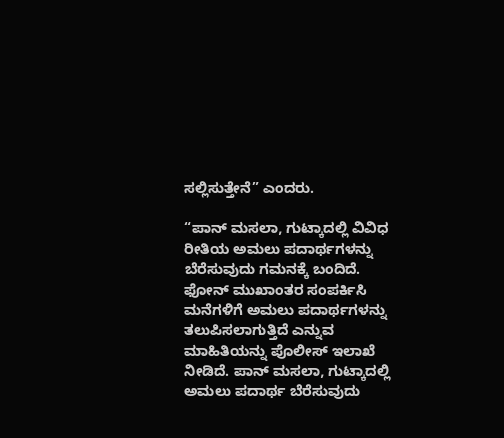ಸಲ್ಲಿಸುತ್ತೇನೆ” ಎಂದರು.

“ಪಾನ್ ಮಸಲಾ, ಗುಟ್ಕಾದಲ್ಲಿ ವಿವಿಧ ರೀತಿಯ ಅಮಲು ಪದಾರ್ಥಗಳನ್ನು ಬೆರೆಸುವುದು ಗಮನಕ್ಕೆ ಬಂದಿದೆ. ಫೋನ್ ಮುಖಾಂತರ ಸಂಪರ್ಕಿಸಿ ಮನೆಗಳಿಗೆ ಅಮಲು ಪದಾರ್ಥಗಳನ್ನು ತಲುಪಿಸಲಾಗುತ್ತಿದೆ ಎನ್ನುವ ಮಾಹಿತಿಯನ್ನು ಪೊಲೀಸ್ ಇಲಾಖೆ ನೀಡಿದೆ. ಪಾನ್ ಮಸಲಾ, ಗುಟ್ಕಾದಲ್ಲಿ ಅಮಲು ಪದಾರ್ಥ ಬೆರೆಸುವುದು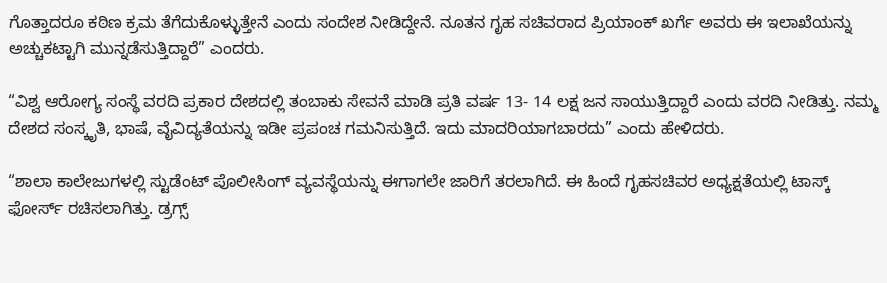ಗೊತ್ತಾದರೂ ಕಠಿಣ ಕ್ರಮ ತೆಗೆದುಕೊಳ್ಳುತ್ತೇನೆ ಎಂದು ಸಂದೇಶ ನೀಡಿದ್ದೇನೆ. ನೂತನ ಗೃಹ ಸಚಿವರಾದ ಪ್ರಿಯಾಂಕ್ ಖರ್ಗೆ ಅವರು ಈ ಇಲಾಖೆಯನ್ನು ಅಚ್ಚುಕಟ್ಟಾಗಿ ಮುನ್ನಡೆಸುತ್ತಿದ್ದಾರೆ” ಎಂದರು.

“ವಿಶ್ವ ಆರೋಗ್ಯ ಸಂಸ್ಥೆ ವರದಿ ಪ್ರಕಾರ ದೇಶದಲ್ಲಿ ತಂಬಾಕು ಸೇವನೆ ಮಾಡಿ ಪ್ರತಿ ವರ್ಷ 13- 14 ಲಕ್ಷ ಜನ ಸಾಯುತ್ತಿದ್ದಾರೆ ಎಂದು ವರದಿ ನೀಡಿತ್ತು. ನಮ್ಮ ದೇಶದ ಸಂಸ್ಕೃತಿ, ಭಾಷೆ, ವೈವಿದ್ಯತೆಯನ್ನು ಇಡೀ ಪ್ರಪಂಚ ಗಮನಿಸುತ್ತಿದೆ. ಇದು ಮಾದರಿಯಾಗಬಾರದು” ಎಂದು ಹೇಳಿದರು.

“ಶಾಲಾ ಕಾಲೇಜುಗಳಲ್ಲಿ ಸ್ಟುಡೆಂಟ್ ಪೊಲೀಸಿಂಗ್ ವ್ಯವಸ್ಥೆಯನ್ನು ಈಗಾಗಲೇ ಜಾರಿಗೆ ತರಲಾಗಿದೆ. ಈ ಹಿಂದೆ ಗೃಹಸಚಿವರ ಅಧ್ಯಕ್ಷತೆಯಲ್ಲಿ ಟಾಸ್ಕ್ ಫೋರ್ಸ್ ರಚಿಸಲಾಗಿತ್ತು. ಡ್ರಗ್ಸ್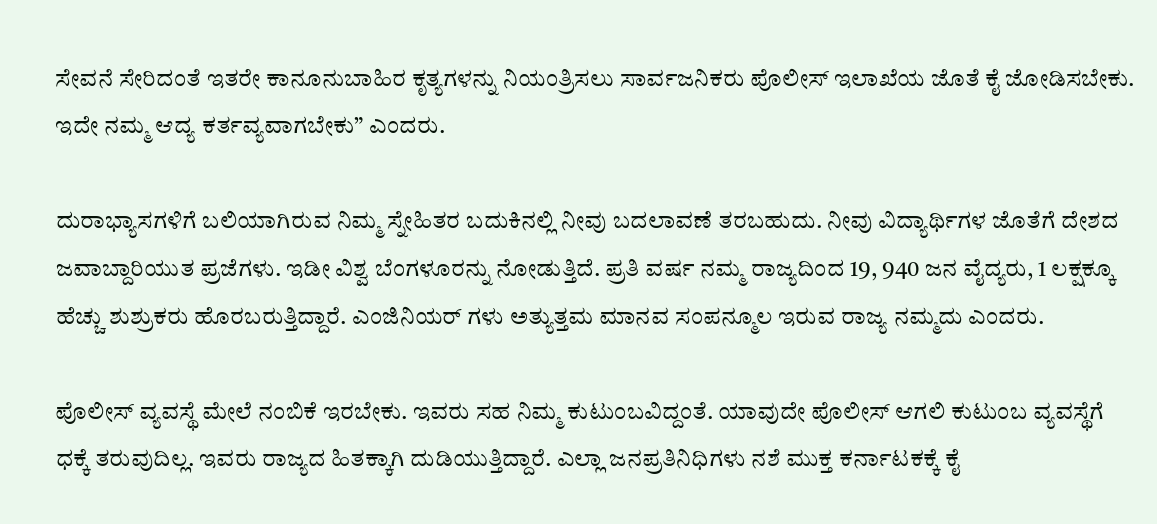ಸೇವನೆ ಸೇರಿದಂತೆ ಇತರೇ ಕಾನೂನುಬಾಹಿರ ಕೃತ್ಯಗಳನ್ನು ನಿಯಂತ್ರಿಸಲು ಸಾರ್ವಜನಿಕರು ಪೊಲೀಸ್ ಇಲಾಖೆಯ ಜೊತೆ ಕೈ ಜೋಡಿಸಬೇಕು. ಇದೇ ನಮ್ಮ ಆದ್ಯ ಕರ್ತವ್ಯವಾಗಬೇಕು” ಎಂದರು.

ದುರಾಭ್ಯಾಸಗಳಿಗೆ ಬಲಿಯಾಗಿರುವ ನಿಮ್ಮ ಸ್ನೇಹಿತರ ಬದುಕಿನಲ್ಲಿ ನೀವು ಬದಲಾವಣೆ ತರಬಹುದು. ನೀವು ವಿದ್ಯಾರ್ಥಿಗಳ ಜೊತೆಗೆ ದೇಶದ ಜವಾಬ್ದಾರಿಯುತ ಪ್ರಜೆಗಳು. ಇಡೀ ವಿಶ್ವ ಬೆಂಗಳೂರನ್ನು ನೋಡುತ್ತಿದೆ. ಪ್ರತಿ ವರ್ಷ ನಮ್ಮ ರಾಜ್ಯದಿಂದ 19, 940 ಜನ ವೈದ್ಯರು, 1 ಲಕ್ಷಕ್ಕೂ ಹೆಚ್ಚು ಶುಶ್ರುಕರು ಹೊರಬರುತ್ತಿದ್ದಾರೆ. ಎಂಜಿನಿಯರ್ ಗಳು ಅತ್ಯುತ್ತಮ ಮಾನವ ಸಂಪನ್ಮೂಲ ಇರುವ ರಾಜ್ಯ ನಮ್ಮದು ಎಂದರು.

ಪೊಲೀಸ್ ವ್ಯವಸ್ಥೆ ಮೇಲೆ ನಂಬಿಕೆ ಇರಬೇಕು. ಇವರು ಸಹ ನಿಮ್ಮ ಕುಟುಂಬವಿದ್ದಂತೆ. ಯಾವುದೇ ಪೊಲೀಸ್ ಆಗಲಿ ಕುಟುಂಬ ವ್ಯವಸ್ಥೆಗೆ ಧಕ್ಕೆ ತರುವುದಿಲ್ಲ. ಇವರು ರಾಜ್ಯದ ಹಿತಕ್ಕಾಗಿ ದುಡಿಯುತ್ತಿದ್ದಾರೆ. ಎಲ್ಲಾ ಜನಪ್ರತಿನಿಧಿಗಳು ನಶೆ ಮುಕ್ತ ಕರ್ನಾಟಕಕ್ಕೆ ಕೈ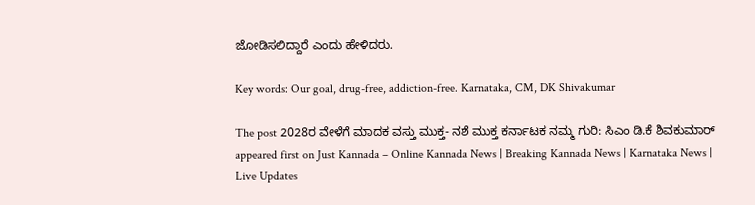ಜೋಡಿಸಲಿದ್ದಾರೆ ಎಂದು ಹೇಳಿದರು.

Key words: Our goal, drug-free, addiction-free. Karnataka, CM, DK Shivakumar

The post 2028ರ ವೇಳೆಗೆ ಮಾದಕ ವಸ್ತು ಮುಕ್ತ- ನಶೆ ಮುಕ್ತ ಕರ್ನಾಟಕ ನಮ್ಮ ಗುರಿ: ಸಿಎಂ ಡಿ.ಕೆ ಶಿವಕುಮಾರ್ appeared first on Just Kannada – Online Kannada News | Breaking Kannada News | Karnataka News | Live Updates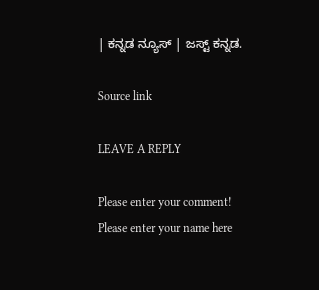| ಕನ್ನಡ ನ್ಯೂಸ್ | ಜಸ್ಟ್ ಕನ್ನಡ.

Source link

LEAVE A REPLY

Please enter your comment!
Please enter your name here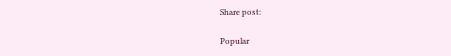Share post:

Popular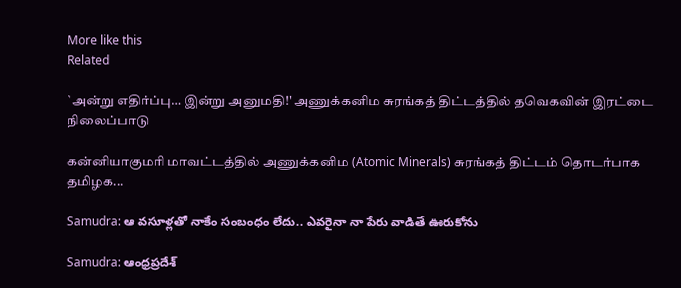More like this
Related

`அன்று எதிர்ப்பு… இன்று அனுமதி!' அணுக்கனிம சுரங்கத் திட்டத்தில் தவெகவின் இரட்டை நிலைப்பாடு

கன்னியாகுமரி மாவட்டத்தில் அணுக்கனிம (Atomic Minerals) சுரங்கத் திட்டம் தொடர்பாக தமிழக...

Samudra: ఆ వసూళ్లతో నాకేం సంబంధం లేదు.. ఎవరైనా నా పేరు వాడితే ఊరుకోను

Samudra: ఆంధ్రప్రదేశ్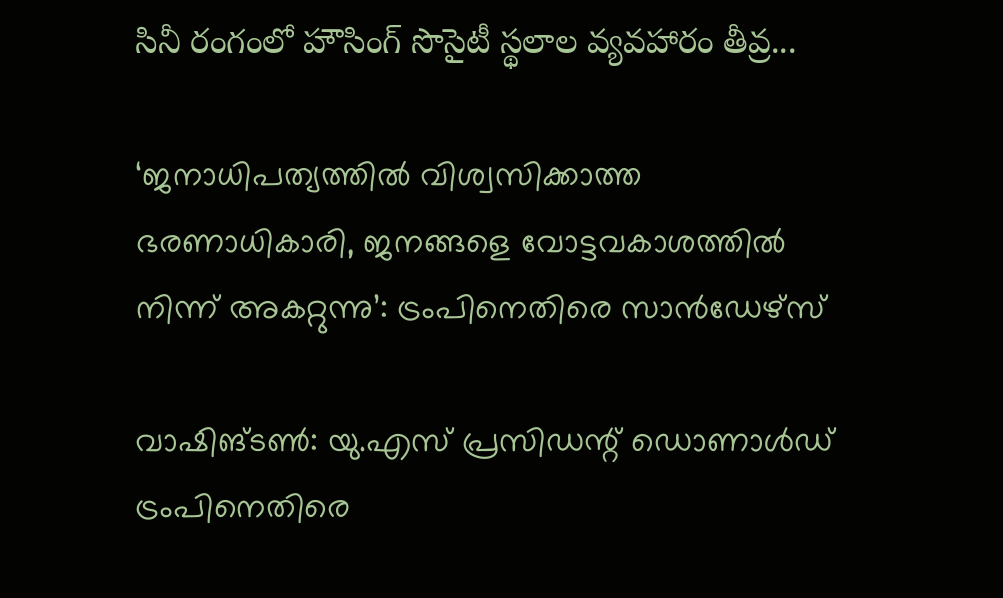సినీ రంగంలో హౌసింగ్ సొసైటీ స్థలాల వ్యవహారం తీవ్ర...

‘ജനാധിപത്യത്തില്‍ വിശ്വസിക്കാത്ത ഭരണാധികാരി, ജനങ്ങളെ വോട്ടവകാശത്തില്‍ നിന്ന് അകറ്റുന്നു’: ട്രംപിനെതിരെ സാന്‍ഡേഴ്‌സ്

വാഷിങ്ടണ്‍: യു.എസ് പ്രസിഡന്റ് ഡൊണാള്‍ഡ് ട്രംപിനെതിരെ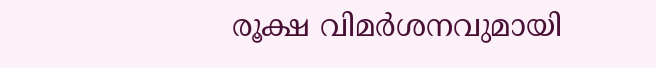രൂക്ഷ വിമര്‍ശനവുമായി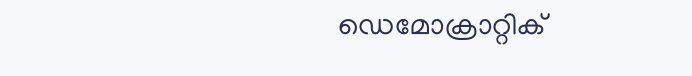ഡെമോക്രാറ്റിക്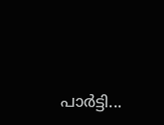പാര്‍ട്ടി...